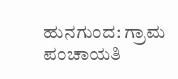ಹುನಗುಂದ: ಗ್ರಾಮ ಪಂಚಾಯತಿ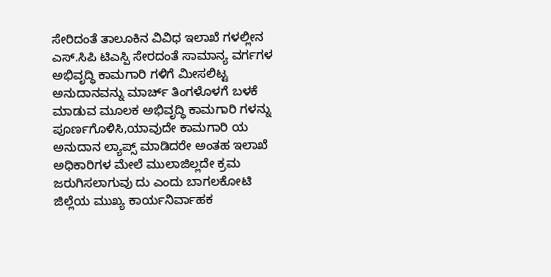ಸೇರಿದಂತೆ ತಾಲೂಕಿನ ವಿವಿಧ ಇಲಾಖೆ ಗಳಲ್ಲೀನ ಎಸ್.ಸಿಪಿ ಟಿಎಸ್ಪಿ ಸೇರದಂತೆ ಸಾಮಾನ್ಯ ವರ್ಗಗಳ ಅಭಿವೃದ್ಧಿ ಕಾಮಗಾರಿ ಗಳಿಗೆ ಮೀಸಲಿಟ್ಟ ಅನುದಾನವನ್ನು ಮಾರ್ಚ್ ತಿಂಗಳೊಳಗೆ ಬಳಕೆ ಮಾಡುವ ಮೂಲಕ ಅಭಿವೃದ್ಧಿ ಕಾಮಗಾರಿ ಗಳನ್ನು ಪೂರ್ಣಗೊಳಿಸಿ,ಯಾವುದೇ ಕಾಮಗಾರಿ ಯ ಅನುದಾನ ಲ್ಯಾಪ್ಸ್ ಮಾಡಿದರೇ ಅಂತಹ ಇಲಾಖೆ ಅಧಿಕಾರಿಗಳ ಮೇಲೆ ಮುಲಾಜಿಲ್ಲದೇ ಕ್ರಮ ಜರುಗಿಸಲಾಗುವು ದು ಎಂದು ಬಾಗಲಕೋಟಿ ಜಿಲ್ಲೆಯ ಮುಖ್ಯ ಕಾರ್ಯನಿರ್ವಾಹಕ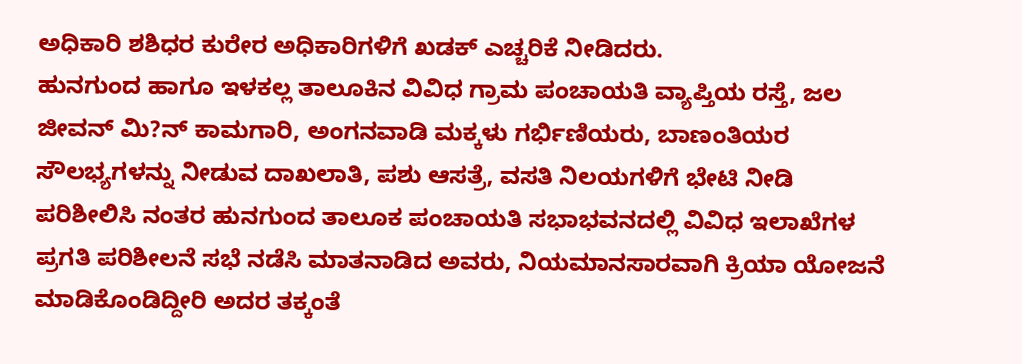ಅಧಿಕಾರಿ ಶಶಿಧರ ಕುರೇರ ಅಧಿಕಾರಿಗಳಿಗೆ ಖಡಕ್ ಎಚ್ಚರಿಕೆ ನೀಡಿದರು.
ಹುನಗುಂದ ಹಾಗೂ ಇಳಕಲ್ಲ ತಾಲೂಕಿನ ವಿವಿಧ ಗ್ರಾಮ ಪಂಚಾಯತಿ ವ್ಯಾಪ್ತಿಯ ರಸ್ತೆ, ಜಲ ಜೀವನ್ ಮಿ?ನ್ ಕಾಮಗಾರಿ, ಅಂಗನವಾಡಿ ಮಕ್ಕಳು ಗರ್ಭಿಣಿಯರು, ಬಾಣಂತಿಯರ ಸೌಲಭ್ಯಗಳನ್ನು ನೀಡುವ ದಾಖಲಾತಿ, ಪಶು ಆಸತ್ರೆ, ವಸತಿ ನಿಲಯಗಳಿಗೆ ಭೇಟಿ ನೀಡಿ ಪರಿಶೀಲಿಸಿ ನಂತರ ಹುನಗುಂದ ತಾಲೂಕ ಪಂಚಾಯತಿ ಸಭಾಭವನದಲ್ಲಿ ವಿವಿಧ ಇಲಾಖೆಗಳ ಪ್ರಗತಿ ಪರಿಶೀಲನೆ ಸಭೆ ನಡೆಸಿ ಮಾತನಾಡಿದ ಅವರು, ನಿಯಮಾನಸಾರವಾಗಿ ಕ್ರಿಯಾ ಯೋಜನೆ ಮಾಡಿಕೊಂಡಿದ್ದೀರಿ ಅದರ ತಕ್ಕಂತೆ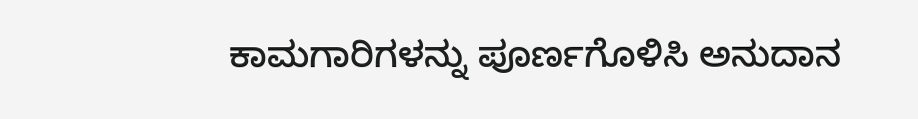ಕಾಮಗಾರಿಗಳನ್ನು ಪೂರ್ಣಗೊಳಿಸಿ ಅನುದಾನ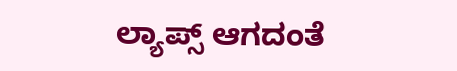ಲ್ಯಾಪ್ಸ್ ಆಗದಂತೆ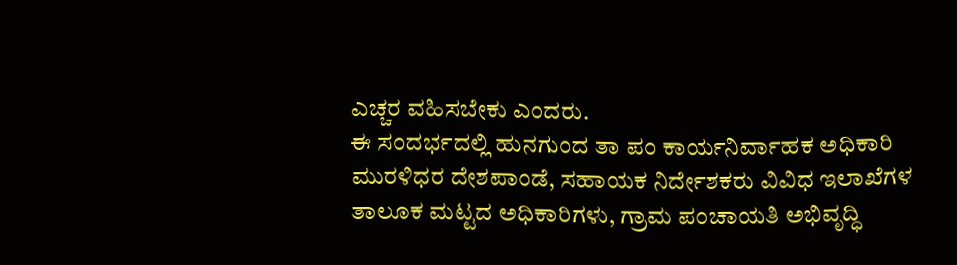ಎಚ್ಚರ ವಹಿಸಬೇಕು ಎಂದರು.
ಈ ಸಂದರ್ಭದಲ್ಲಿ ಹುನಗುಂದ ತಾ ಪಂ ಕಾರ್ಯನಿರ್ವಾಹಕ ಅಧಿಕಾರಿ ಮುರಳಿಧರ ದೇಶಪಾಂಡೆ, ಸಹಾಯಕ ನಿರ್ದೇಶಕರು ವಿವಿಧ ಇಲಾಖೆಗಳ ತಾಲೂಕ ಮಟ್ಟದ ಅಧಿಕಾರಿಗಳು, ಗ್ರಾಮ ಪಂಚಾಯತಿ ಅಭಿವೃದ್ಧಿ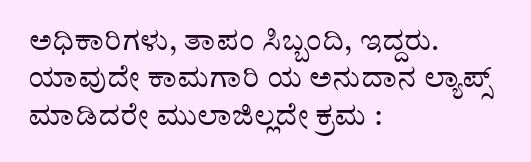ಅಧಿಕಾರಿಗಳು, ತಾಪಂ ಸಿಬ್ಬಂದಿ, ಇದ್ದರು.
ಯಾವುದೇ ಕಾಮಗಾರಿ ಯ ಅನುದಾನ ಲ್ಯಾಪ್ಸ್ ಮಾಡಿದರೇ ಮುಲಾಜಿಲ್ಲದೇ ಕ್ರಮ :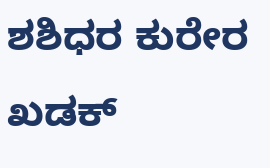ಶಶಿಧರ ಕುರೇರ ಖಡಕ್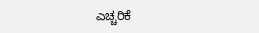ಎಚ್ಚರಿಕೆ